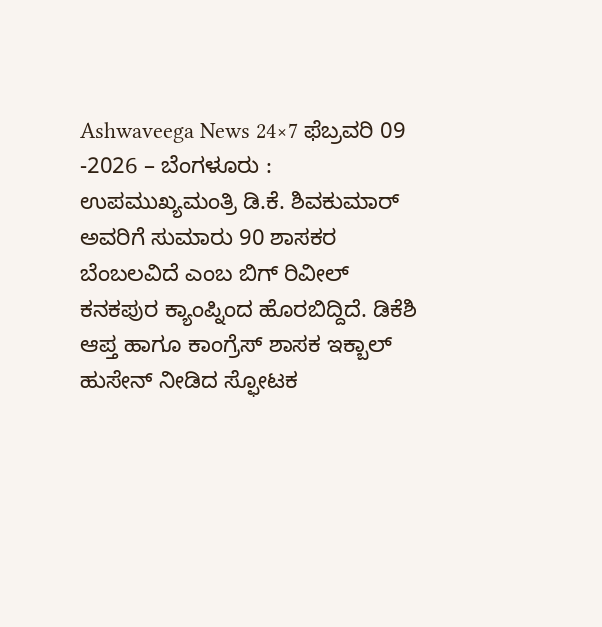Ashwaveega News 24×7 ಫೆಬ್ರವರಿ 09 -2026 – ಬೆಂಗಳೂರು : ಉಪಮುಖ್ಯಮಂತ್ರಿ ಡಿ.ಕೆ. ಶಿವಕುಮಾರ್ ಅವರಿಗೆ ಸುಮಾರು 90 ಶಾಸಕರ ಬೆಂಬಲವಿದೆ ಎಂಬ ಬಿಗ್ ರಿವೀಲ್ ಕನಕಪುರ ಕ್ಯಾಂಪ್ನಿಂದ ಹೊರಬಿದ್ದಿದೆ. ಡಿಕೆಶಿ ಆಪ್ತ ಹಾಗೂ ಕಾಂಗ್ರೆಸ್ ಶಾಸಕ ಇಕ್ಬಾಲ್ ಹುಸೇನ್ ನೀಡಿದ ಸ್ಫೋಟಕ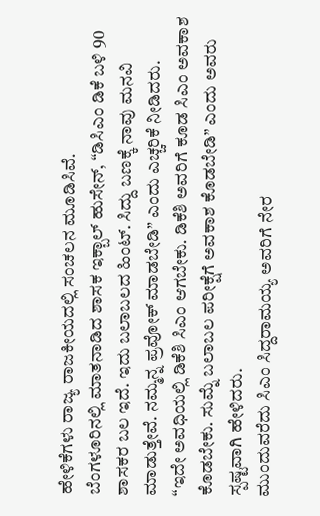ಹೇಳಿಕೆಗಳು ರಾಜ್ಯ ರಾಜಕೀಯದಲ್ಲಿ ಸಂಚಲನ ಮೂಡಿಸಿವೆ.
ಬೆಂಗಳೂರಿನಲ್ಲಿ ಮಾತನಾಡಿದ ಶಾಸಕ ಇಕ್ಬಾಲ್ ಹುಸೇನ್, “ಡಿಸಿಎಂ ಡಿಕೆ ಬಳಿ 90 ಶಾಸಕರ ಬಲ ಇದೆ. ಇದು ಬಲಾಬಲದ ಹಿಂಟ್. ಸಿದ್ದು ಬಣಕ್ಕೆ ನಾವು ಮನವಿ ಮಾಡುತ್ತೇವೆ. ನಮ್ಮನ್ನ ಪ್ರವೋಕ್ ಮಾಡಬೇಡಿ” ಎಂದು ಎಚ್ಚರಿಕೆ ನೀಡಿದರು.
“ಇದೇ ಅವಧಿಯಲ್ಲಿ ಡಿಕೆಶಿ ಸಿಎಂ ಆಗಬೇಕು. ಡಿಕೆಶಿ ಅವರಿಗೆ ಕೂಡ ಸಿಎಂ ಅವಕಾಶ ಕೊಡಬೇಕು. ಸುಮ್ನೆ ಬಲಾಬಲ ಪರೀಕ್ಷೆಗೆ ಅವಕಾಶ ಕೊಡಬೇಡಿ” ಎಂದು ಅವರು ಸ್ಪಷ್ಟವಾಗಿ ಹೇಳಿದರು.
ಮುಂದುವರೆದು ಸಿಎಂ ಸಿದ್ದರಾಮಯ್ಯ ಅವರಿಗೆ ನೇರ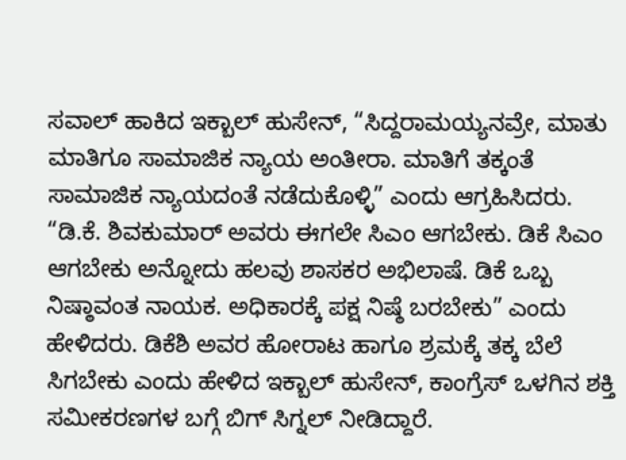ಸವಾಲ್ ಹಾಕಿದ ಇಕ್ಬಾಲ್ ಹುಸೇನ್, “ಸಿದ್ದರಾಮಯ್ಯನವ್ರೇ, ಮಾತು ಮಾತಿಗೂ ಸಾಮಾಜಿಕ ನ್ಯಾಯ ಅಂತೀರಾ. ಮಾತಿಗೆ ತಕ್ಕಂತೆ ಸಾಮಾಜಿಕ ನ್ಯಾಯದಂತೆ ನಡೆದುಕೊಳ್ಳಿ” ಎಂದು ಆಗ್ರಹಿಸಿದರು.
“ಡಿ.ಕೆ. ಶಿವಕುಮಾರ್ ಅವರು ಈಗಲೇ ಸಿಎಂ ಆಗಬೇಕು. ಡಿಕೆ ಸಿಎಂ ಆಗಬೇಕು ಅನ್ನೋದು ಹಲವು ಶಾಸಕರ ಅಭಿಲಾಷೆ. ಡಿಕೆ ಒಬ್ಬ ನಿಷ್ಠಾವಂತ ನಾಯಕ. ಅಧಿಕಾರಕ್ಕೆ ಪಕ್ಷ ನಿಷ್ಠೆ ಬರಬೇಕು” ಎಂದು ಹೇಳಿದರು. ಡಿಕೆಶಿ ಅವರ ಹೋರಾಟ ಹಾಗೂ ಶ್ರಮಕ್ಕೆ ತಕ್ಕ ಬೆಲೆ ಸಿಗಬೇಕು ಎಂದು ಹೇಳಿದ ಇಕ್ಬಾಲ್ ಹುಸೇನ್, ಕಾಂಗ್ರೆಸ್ ಒಳಗಿನ ಶಕ್ತಿ ಸಮೀಕರಣಗಳ ಬಗ್ಗೆ ಬಿಗ್ ಸಿಗ್ನಲ್ ನೀಡಿದ್ದಾರೆ.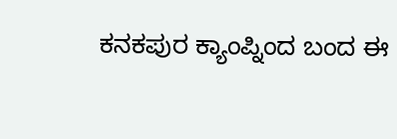ಕನಕಪುರ ಕ್ಯಾಂಪ್ನಿಂದ ಬಂದ ಈ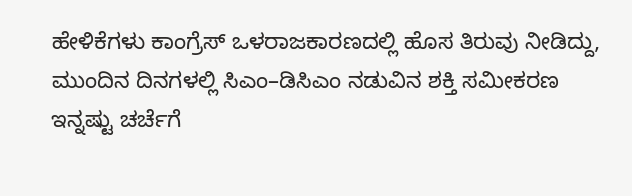ಹೇಳಿಕೆಗಳು ಕಾಂಗ್ರೆಸ್ ಒಳರಾಜಕಾರಣದಲ್ಲಿ ಹೊಸ ತಿರುವು ನೀಡಿದ್ದು, ಮುಂದಿನ ದಿನಗಳಲ್ಲಿ ಸಿಎಂ–ಡಿಸಿಎಂ ನಡುವಿನ ಶಕ್ತಿ ಸಮೀಕರಣ ಇನ್ನಷ್ಟು ಚರ್ಚೆಗೆ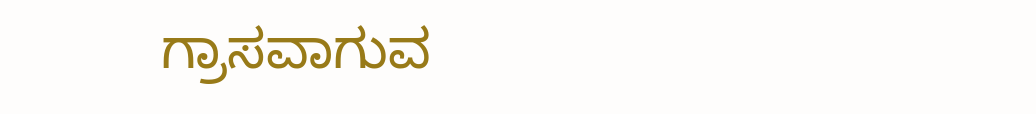ಗ್ರಾಸವಾಗುವ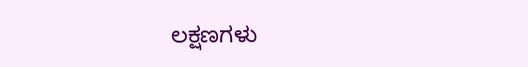ಲಕ್ಷಣಗಳು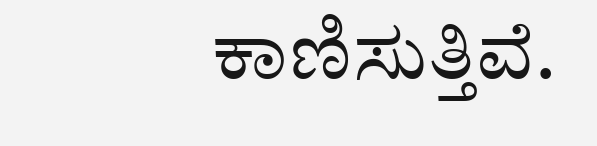ಕಾಣಿಸುತ್ತಿವೆ.